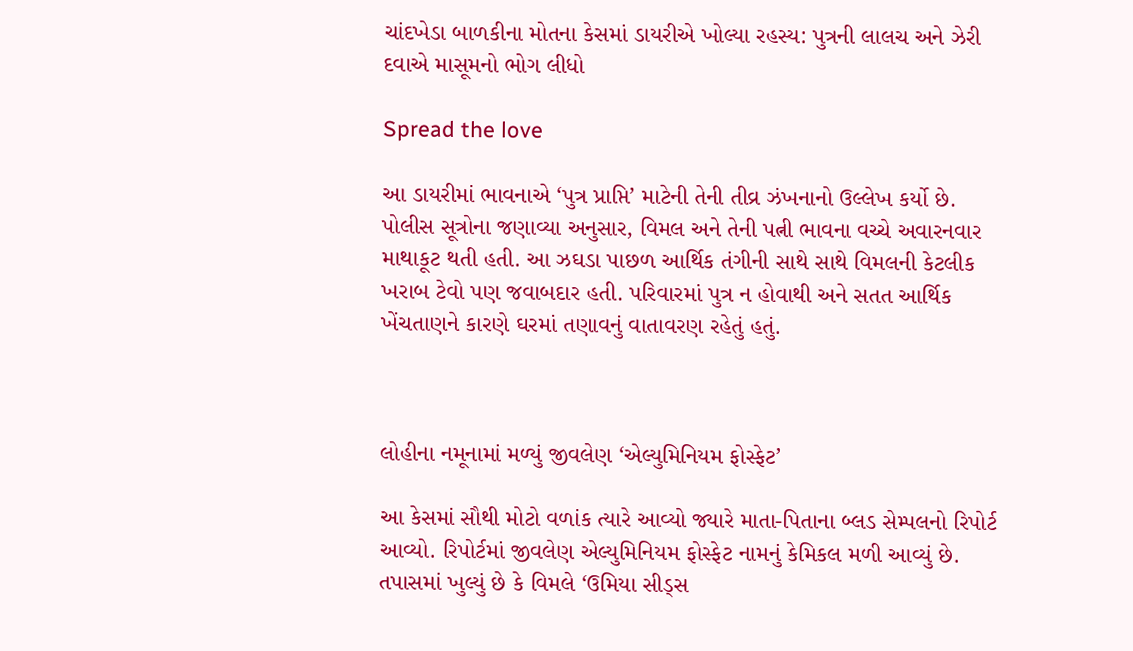ચાંદખેડા બાળકીના મોતના કેસમાં ડાયરીએ ખોલ્યા રહસ્ય: પુત્રની લાલચ અને ઝેરી દવાએ માસૂમનો ભોગ લીધો

Spread the love

આ ડાયરીમાં ભાવનાએ ‘પુત્ર પ્રાપ્તિ’ માટેની તેની તીવ્ર ઝંખનાનો ઉલ્લેખ કર્યો છે. પોલીસ સૂત્રોના જણાવ્યા અનુસાર, વિમલ અને તેની પત્ની ભાવના વચ્ચે અવારનવાર માથાકૂટ થતી હતી. આ ઝઘડા પાછળ આર્થિક તંગીની સાથે સાથે વિમલની કેટલીક ખરાબ ટેવો પણ જવાબદાર હતી. પરિવારમાં પુત્ર ન હોવાથી અને સતત આર્થિક ખેંચતાણને કારણે ઘરમાં તણાવનું વાતાવરણ રહેતું હતું.



લોહીના નમૂનામાં મળ્યું જીવલેણ ‘એલ્યુમિનિયમ ફોસ્ફેટ’

આ કેસમાં સૌથી મોટો વળાંક ત્યારે આવ્યો જ્યારે માતા-પિતાના બ્લડ સેમ્પલનો રિપોર્ટ આવ્યો. રિપોર્ટમાં જીવલેણ એલ્યુમિનિયમ ફોસ્ફેટ નામનું કેમિકલ મળી આવ્યું છે. તપાસમાં ખુલ્યું છે કે વિમલે ‘ઉમિયા સીડ્સ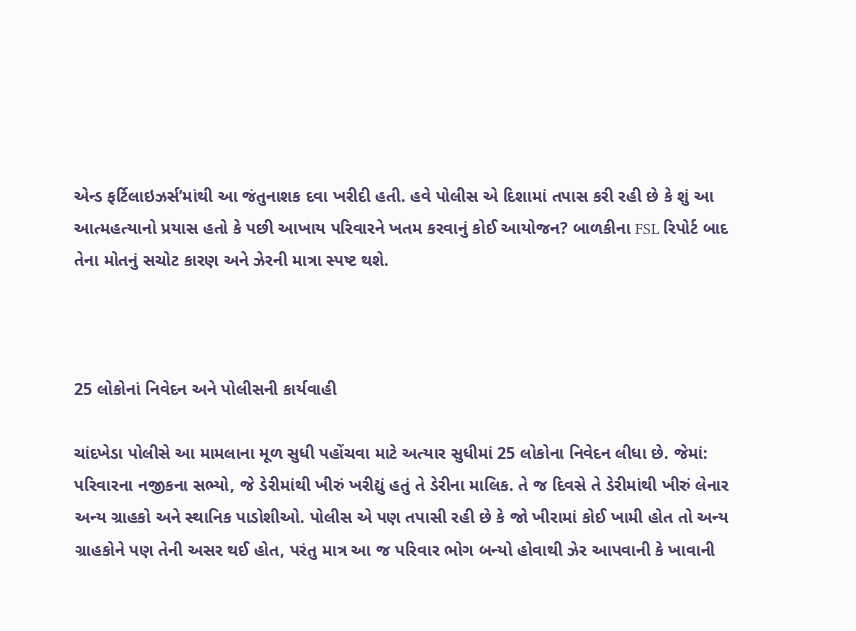એન્ડ ફર્ટિલાઇઝર્સ’માંથી આ જંતુનાશક દવા ખરીદી હતી. હવે પોલીસ એ દિશામાં તપાસ કરી રહી છે કે શું આ આત્મહત્યાનો પ્રયાસ હતો કે પછી આખાય પરિવારને ખતમ કરવાનું કોઈ આયોજન? બાળકીના FSL રિપોર્ટ બાદ તેના મોતનું સચોટ કારણ અને ઝેરની માત્રા સ્પષ્ટ થશે.



25 લોકોનાં નિવેદન અને પોલીસની કાર્યવાહી

ચાંદખેડા પોલીસે આ મામલાના મૂળ સુધી પહોંચવા માટે અત્યાર સુધીમાં 25 લોકોના નિવેદન લીધા છે. જેમાં: પરિવારના નજીકના સભ્યો, જે ડેરીમાંથી ખીરું ખરીદ્યું હતું તે ડેરીના માલિક. તે જ દિવસે તે ડેરીમાંથી ખીરું લેનાર અન્ય ગ્રાહકો અને સ્થાનિક પાડોશીઓ. પોલીસ એ પણ તપાસી રહી છે કે જો ખીરામાં કોઈ ખામી હોત તો અન્ય ગ્રાહકોને પણ તેની અસર થઈ હોત, પરંતુ માત્ર આ જ પરિવાર ભોગ બન્યો હોવાથી ઝેર આપવાની કે ખાવાની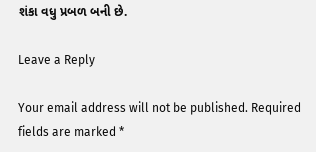શંકા વધુ પ્રબળ બની છે.

Leave a Reply

Your email address will not be published. Required fields are marked *